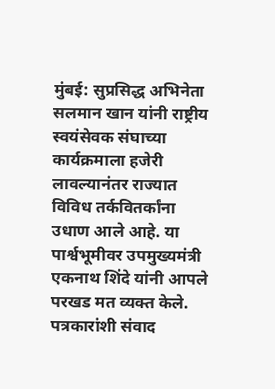मुंबई: सुप्रसिद्ध अभिनेता सलमान खान यांनी राष्ट्रीय स्वयंसेवक संघाच्या कार्यक्रमाला हजेरी लावल्यानंतर राज्यात विविध तर्कवितर्कांना उधाण आले आहे. या पार्श्वभूमीवर उपमुख्यमंत्री एकनाथ शिंदे यांनी आपले परखड मत व्यक्त केले.
पत्रकारांशी संवाद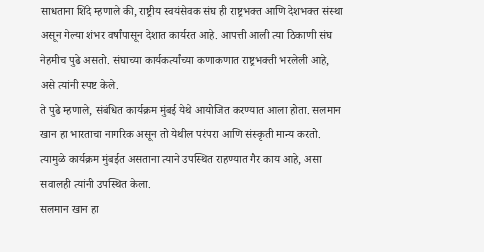साधताना शिंदे म्हणाले की, राष्ट्रीय स्वयंसेवक संघ ही राष्ट्रभक्त आणि देशभक्त संस्था असून गेल्या शंभर वर्षांपासून देशात कार्यरत आहे. आपत्ती आली त्या ठिकाणी संघ नेहमीच पुढे असतो. संघाच्या कार्यकर्त्यांच्या कणाकणात राष्ट्रभक्ती भरलेली आहे, असे त्यांनी स्पष्ट केले.
ते पुढे म्हणाले, संबंधित कार्यक्रम मुंबई येथे आयोजित करण्यात आला होता. सलमान खान हा भारताचा नागरिक असून तो येथील परंपरा आणि संस्कृती मान्य करतो. त्यामुळे कार्यक्रम मुंबईत असताना त्याने उपस्थित राहण्यात गैर काय आहे, असा सवालही त्यांनी उपस्थित केला.
सलमान खान हा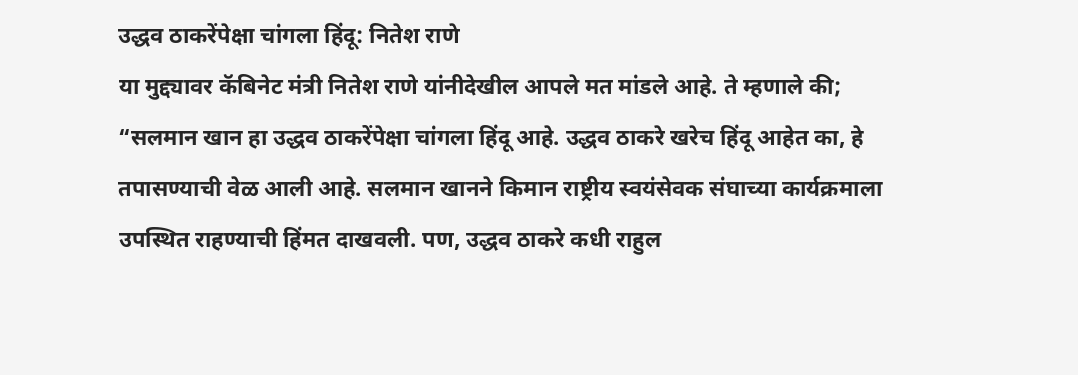उद्धव ठाकरेंपेक्षा चांगला हिंदू: नितेश राणे
या मुद्द्यावर कॅबिनेट मंत्री नितेश राणे यांनीदेखील आपले मत मांडले आहे. ते म्हणाले की; “सलमान खान हा उद्धव ठाकरेंपेक्षा चांगला हिंदू आहे. उद्धव ठाकरे खरेच हिंदू आहेत का, हे तपासण्याची वेळ आली आहे. सलमान खानने किमान राष्ट्रीय स्वयंसेवक संघाच्या कार्यक्रमाला उपस्थित राहण्याची हिंमत दाखवली. पण, उद्धव ठाकरे कधी राहुल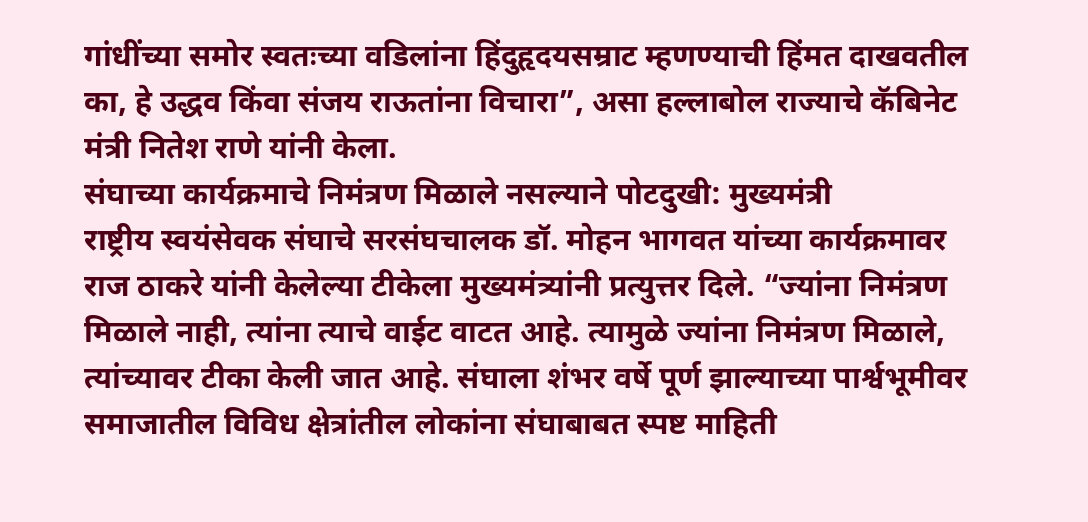गांधींच्या समोर स्वतःच्या वडिलांना हिंदुहृदयसम्राट म्हणण्याची हिंमत दाखवतील का, हे उद्धव किंवा संजय राऊतांना विचारा”, असा हल्लाबोल राज्याचे कॅबिनेट मंत्री नितेश राणे यांनी केला.
संघाच्या कार्यक्रमाचे निमंत्रण मिळाले नसल्याने पोटदुखी: मुख्यमंत्री
राष्ट्रीय स्वयंसेवक संघाचे सरसंघचालक डॉ. मोहन भागवत यांच्या कार्यक्रमावर राज ठाकरे यांनी केलेल्या टीकेला मुख्यमंत्र्यांनी प्रत्युत्तर दिले. “ज्यांना निमंत्रण मिळाले नाही, त्यांना त्याचे वाईट वाटत आहे. त्यामुळे ज्यांना निमंत्रण मिळाले, त्यांच्यावर टीका केली जात आहे. संघाला शंभर वर्षे पूर्ण झाल्याच्या पार्श्वभूमीवर समाजातील विविध क्षेत्रांतील लोकांना संघाबाबत स्पष्ट माहिती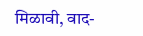मिळावी, वाद-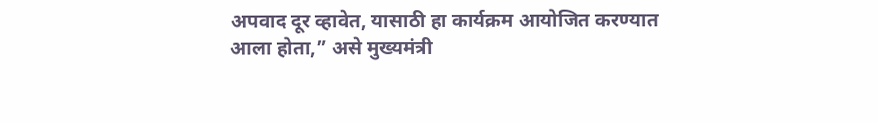अपवाद दूर व्हावेत, यासाठी हा कार्यक्रम आयोजित करण्यात आला होता,” असे मुख्यमंत्री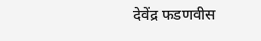देवेंद्र फडणवीस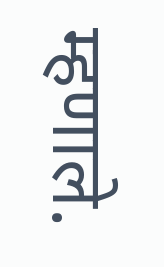म्हणाले.